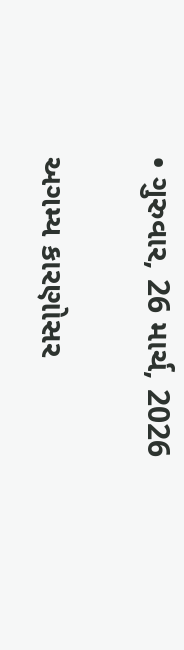• ગુરુવાર, 26 માર્ચ, 2026

અગમ્ય કારણોસર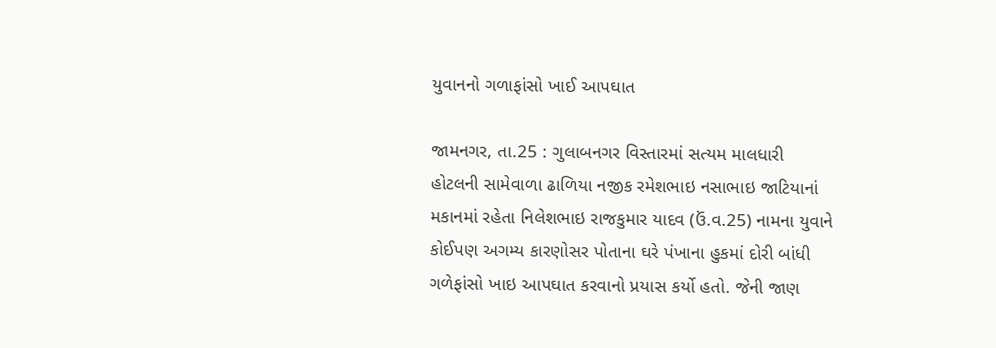યુવાનનો ગળાફાંસો ખાઈ આપઘાત

જામનગર, તા.25 : ગુલાબનગર વિસ્તારમાં સત્યમ માલધારી હોટલની સામેવાળા ઢાળિયા નજીક રમેશભાઇ નસાભાઇ જાટિયાનાં મકાનમાં રહેતા નિલેશભાઇ રાજકુમાર યાદવ (ઉં.વ.25) નામના યુવાને કોઈપણ અગમ્ય કારણોસર પોતાના ઘરે પંખાના હુકમાં દોરી બાંધી ગળેફાંસો ખાઇ આપઘાત કરવાનો પ્રયાસ કર્યો હતો. જેની જાણ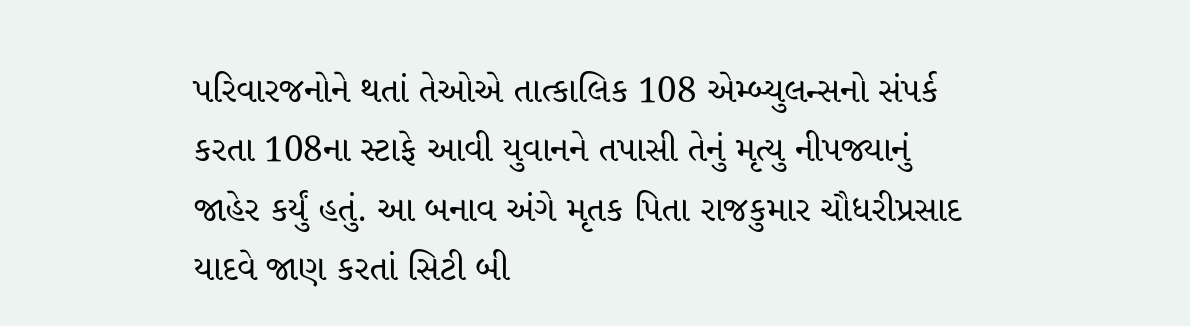પરિવારજનોને થતાં તેઓએ તાત્કાલિક 108 એમ્બ્યુલન્સનો સંપર્ક કરતા 108ના સ્ટાફે આવી યુવાનને તપાસી તેનું મૃત્યુ નીપજ્યાનું જાહેર કર્યું હતું. આ બનાવ અંગે મૃતક પિતા રાજકુમાર ચૌધરીપ્રસાદ યાદવે જાણ કરતાં સિટી બી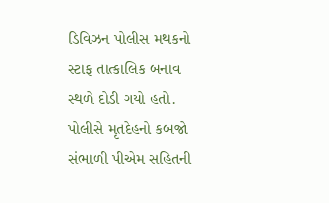ડિવિઝન પોલીસ મથકનો સ્ટાફ તાત્કાલિક બનાવ સ્થળે દોડી ગયો હતો. પોલીસે મૃતદેહનો કબજો સંભાળી પીએમ સહિતની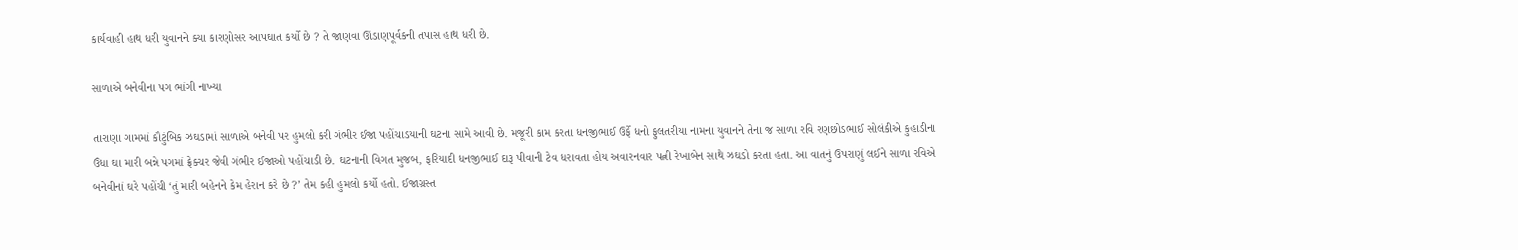કાર્યવાહી હાથ ધરી યુવાનને ક્યા કારણોસર આપઘાત કર્યો છે ? તે જાણવા ઊંડાણપૂર્વકની તપાસ હાથ ધરી છે.

સાળાએ બનેવીના પગ ભાંગી નાખ્યા

તારાણા ગામમાં કૌટુંબિક ઝઘડામાં સાળાએ બનેવી પર હુમલો કરી ગંભીર ઈજા પહોંચાડયાની ઘટના સામે આવી છે. મજૂરી કામ કરતા ધનજીભાઈ ઉર્ફે ધનો ફુલતરીયા નામના યુવાનને તેના જ સાળા રવિ રણછોડભાઈ સોલંકીએ કુહાડીના ઉંધા ઘા મારી બન્ને પગમાં ફ્રેક્ચર જેવી ગંભીર ઈજાઓ પહોંચાડી છે. ઘટનાની વિગત મુજબ, ફરિયાદી ધનજીભાઈ દારૂ પીવાની ટેવ ધરાવતા હોય અવારનવાર પત્ની રેખાબેન સાથે ઝઘડો કરતા હતા. આ વાતનું ઉપરાણું લઈને સાળા રવિએ બનેવીનાં ઘરે પહોંચી ‘તું મારી બહેનને કેમ હેરાન કરે છે ?’ તેમ કહી હુમલો કર્યો હતો. ઈજાગ્રસ્ત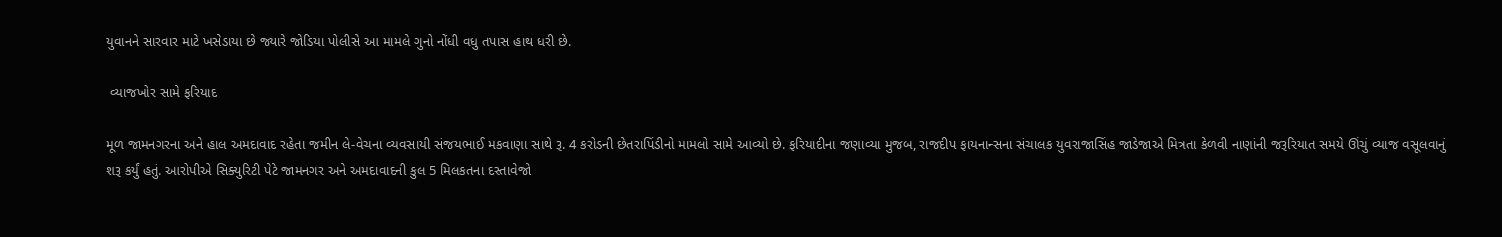યુવાનને સારવાર માટે ખસેડાયા છે જ્યારે જોડિયા પોલીસે આ મામલે ગુનો નોંધી વધુ તપાસ હાથ ધરી છે.

 વ્યાજખોર સામે ફરિયાદ

મૂળ જામનગરના અને હાલ અમદાવાદ રહેતા જમીન લે-વેચના વ્યવસાયી સંજયભાઈ મકવાણા સાથે રૂ. 4 કરોડની છેતરાપિંડીનો મામલો સામે આવ્યો છે. ફરિયાદીના જણાવ્યા મુજબ, રાજદીપ ફાયનાન્સના સંચાલક યુવરાજાસિંહ જાડેજાએ મિત્રતા કેળવી નાણાંની જરૂરિયાત સમયે ઊંચું વ્યાજ વસૂલવાનું શરૂ કર્યું હતું. આરોપીએ સિક્યુરિટી પેટે જામનગર અને અમદાવાદની કુલ 5 મિલકતના દસ્તાવેજો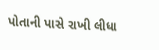પોતાની પાસે રાખી લીધા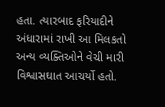હતા. ત્યારબાદ ફરિયાદીને અંધારામાં રાખી આ મિલકતો અન્ય વ્યક્તિઓને વેચી મારી વિશ્વાસઘાત આચર્યો હતો.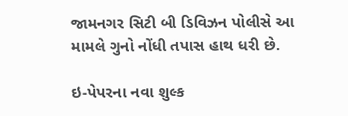જામનગર સિટી બી ડિવિઝન પોલીસે આ મામલે ગુનો નોંધી તપાસ હાથ ધરી છે.

ઇ-પેપરના નવા શુલ્ક